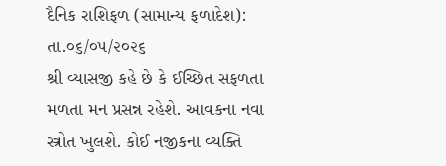દૈનિક રાશિફળ (સામાન્ય ફળાદેશ): તા.૦૬/૦૫/૨૦૨૬
શ્રી વ્યાસજી કહે છે કે ઈચ્છિત સફળતા મળતા મન પ્રસન્ન રહેશે. આવકના નવા સ્ત્રોત ખુલશે. કોઈ નજીકના વ્યક્તિ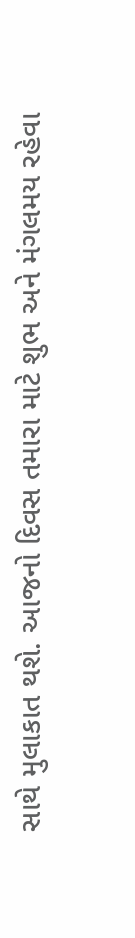સાથે મુલાકાત થશે. આજનો દિવસ તમારા માટે શુભ અને મંગલમય રહેવા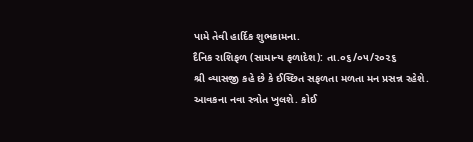પામે તેવી હાર્દિક શુભકામના.
દૈનિક રાશિફળ (સામાન્ય ફળાદેશ): તા.૦૬/૦૫/૨૦૨૬
શ્રી વ્યાસજી કહે છે કે ઈચ્છિત સફળતા મળતા મન પ્રસન્ન રહેશે. આવકના નવા સ્ત્રોત ખુલશે. કોઈ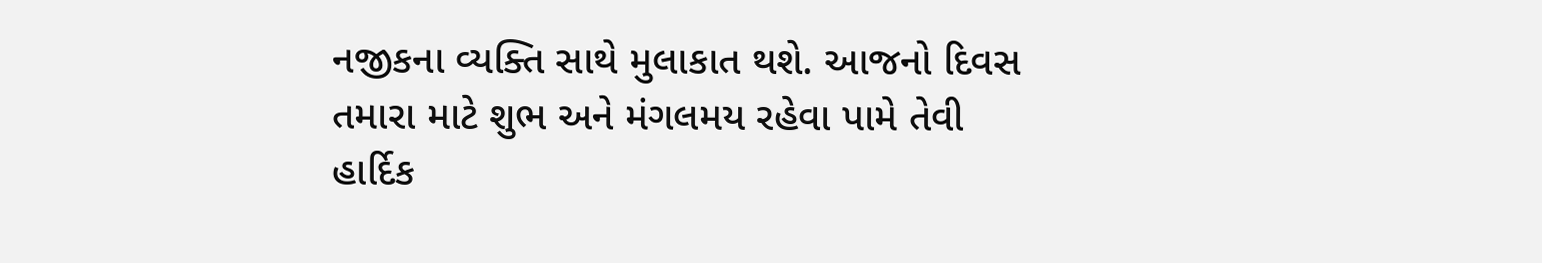નજીકના વ્યક્તિ સાથે મુલાકાત થશે. આજનો દિવસ તમારા માટે શુભ અને મંગલમય રહેવા પામે તેવી હાર્દિક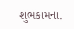શુભકામના.